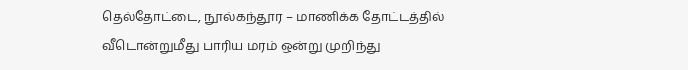தெல்தோட்டை, நூல்கந்தூர – மாணிக்க தோட்டத்தில் வீடொன்றுமீது பாரிய மரம் ஒன்று முறிந்து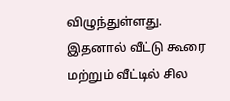விழுந்துள்ளது.
இதனால் வீட்டு கூரை மற்றும் வீட்டில் சில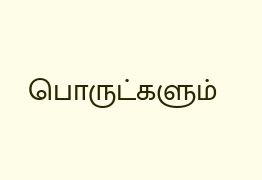பொருட்களும்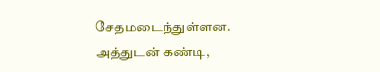சேதமடைந்துள்ளன.
அத்துடன் கண்டி,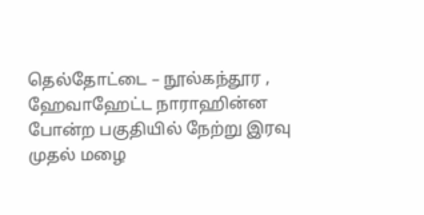தெல்தோட்டை – நூல்கந்தூர , ஹேவாஹேட்ட நாராஹின்ன போன்ற பகுதியில் நேற்று இரவு முதல் மழை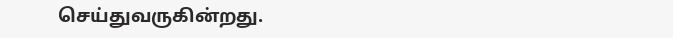செய்துவருகின்றது.